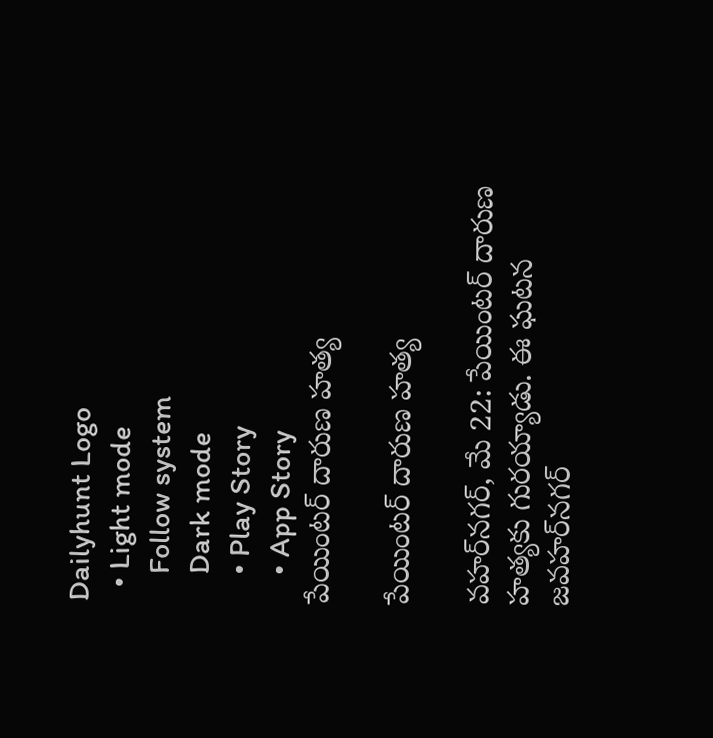Dailyhunt Logo
  • Light mode
    Follow system
    Dark mode
    • Play Story
    • App Story
పేయింటర్‌ దారుణ హత్య

పేయింటర్‌ దారుణ హత్య

వహర్‌నగర్‌, మే 22: పేయింటర్‌ దారుణ హత్యకు గురయ్యాడు. ఈ ఘటన జవహర్‌నగర్‌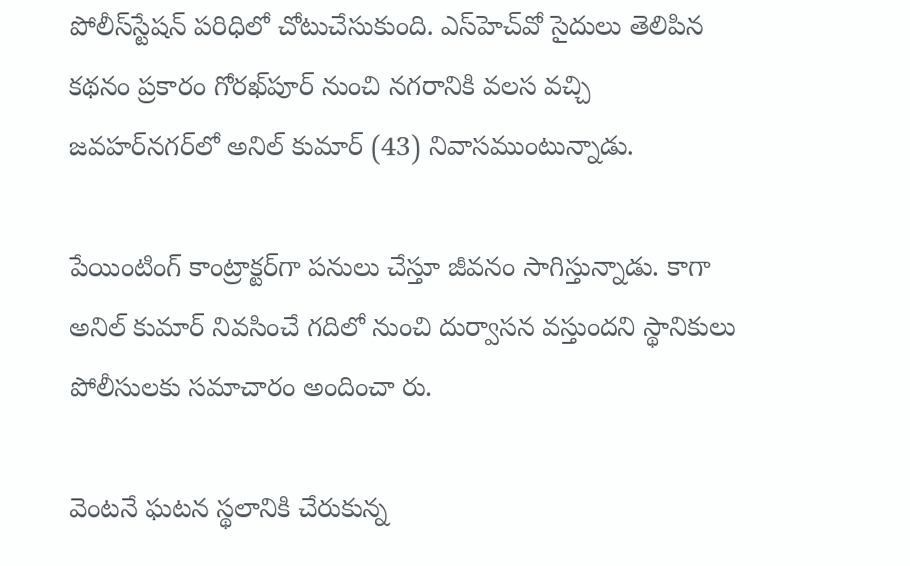పోలీస్‌స్టేషన్‌ పరిధిలో చోటుచేసుకుంది. ఎస్‌హెచ్‌వో సైదులు తెలిపిన కథనం ప్రకారం గోరఖ్‌పూర్‌ నుంచి నగరానికి వలస వచ్చి జవహర్‌నగర్‌లో అనిల్‌ కుమార్‌ (43) నివాసముంటున్నాడు.

పేయింటింగ్‌ కాంట్రాక్టర్‌గా పనులు చేస్తూ జీవనం సాగిస్తున్నాడు. కాగా అనిల్‌ కుమార్‌ నివసించే గదిలో నుంచి దుర్వాసన వస్తుందని స్థానికులు పోలీసులకు సమాచారం అందించా రు.

వెంటనే ఘటన స్థలానికి చేరుకున్న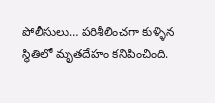పోలీసులు… పరిశీలించగా కుళ్ళిన స్థితిలో మృతదేహం కనిపించింది.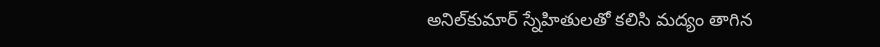అనిల్‌కుమార్‌ స్నేహితులతో కలిసి మద్యం తాగిన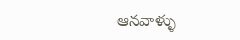ఆనవాళ్ళు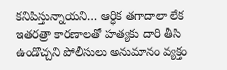కనిపిస్తున్నాయని… ఆర్ధిక తగాదాలా లేక ఇతరత్రా కారణాలతో హత్యకు దారి తీసి ఉండొచ్చని పోలీసులు అనుమానం వ్యక్తం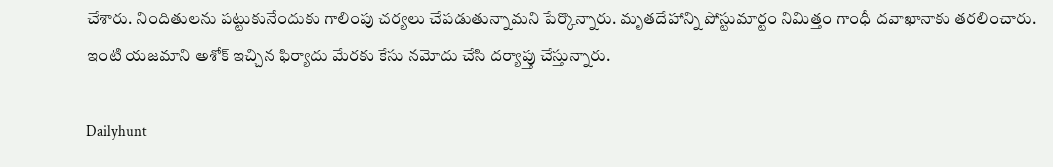చేశారు. నిందితులను పట్టుకునేందుకు గాలింపు చర్యలు చేపడుతున్నామని పేర్కొన్నారు. మృతదేహాన్ని పోస్టుమార్టం నిమిత్తం గాంధీ దవాఖానాకు తరలించారు. ఇంటి యజమాని అశోక్‌ ఇచ్చిన ఫిర్యాదు మేరకు కేసు నమోదు చేసి దర్యాప్తు చేస్తున్నారు.

Dailyhunt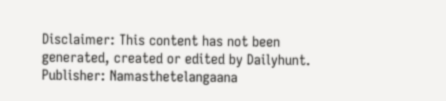Disclaimer: This content has not been generated, created or edited by Dailyhunt. Publisher: Namasthetelangaana